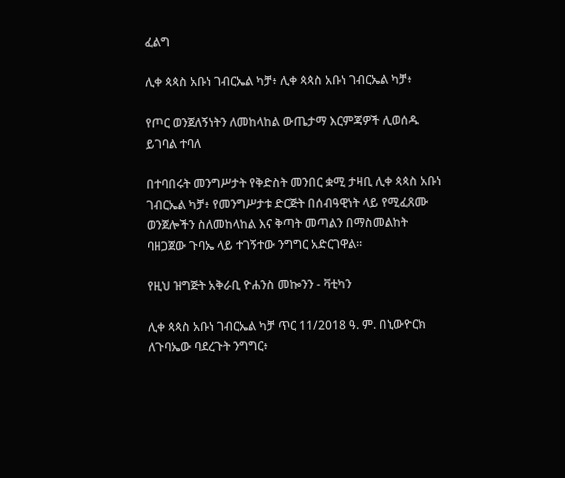ፈልግ

ሊቀ ጳጳስ አቡነ ገብርኤል ካቻ፥ ሊቀ ጳጳስ አቡነ ገብርኤል ካቻ፥

የጦር ወንጀለኝነትን ለመከላከል ውጤታማ እርምጃዎች ሊወሰዱ ይገባል ተባለ

በተባበሩት መንግሥታት የቅድስት መንበር ቋሚ ታዛቢ ሊቀ ጳጳስ አቡነ ገብርኤል ካቻ፥ የመንግሥታቱ ድርጅት በሰብዓዊነት ላይ የሚፈጸሙ ወንጀሎችን ስለመከላከል እና ቅጣት መጣልን በማስመልከት ባዘጋጀው ጉባኤ ላይ ተገኝተው ንግግር አድርገዋል።

የዚህ ዝግጅት አቅራቢ ዮሐንስ መኰንን - ቫቲካን

ሊቀ ጳጳስ አቡነ ገብርኤል ካቻ ጥር 11/2018 ዓ. ም. በኒውዮርክ ለጉባኤው ባደረጉት ንግግር፥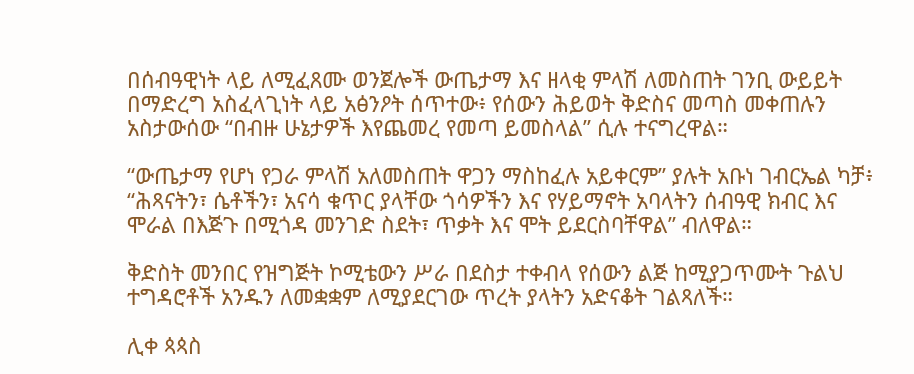በሰብዓዊነት ላይ ለሚፈጸሙ ወንጀሎች ውጤታማ እና ዘላቂ ምላሽ ለመስጠት ገንቢ ውይይት በማድረግ አስፈላጊነት ላይ አፅንዖት ሰጥተው፥ የሰውን ሕይወት ቅድስና መጣስ መቀጠሉን አስታውሰው “በብዙ ሁኔታዎች እየጨመረ የመጣ ይመስላል” ሲሉ ተናግረዋል።

“ውጤታማ የሆነ የጋራ ምላሽ አለመስጠት ዋጋን ማስከፈሉ አይቀርም” ያሉት አቡነ ገብርኤል ካቻ፥ “ሕጻናትን፣ ሴቶችን፣ አናሳ ቁጥር ያላቸው ጎሳዎችን እና የሃይማኖት አባላትን ሰብዓዊ ክብር እና ሞራል በእጅጉ በሚጎዳ መንገድ ስደት፣ ጥቃት እና ሞት ይደርስባቸዋል” ብለዋል።

ቅድስት መንበር የዝግጅት ኮሚቴውን ሥራ በደስታ ተቀብላ የሰውን ልጅ ከሚያጋጥሙት ጉልህ ተግዳሮቶች አንዱን ለመቋቋም ለሚያደርገው ጥረት ያላትን አድናቆት ገልጻለች።

ሊቀ ጳጳስ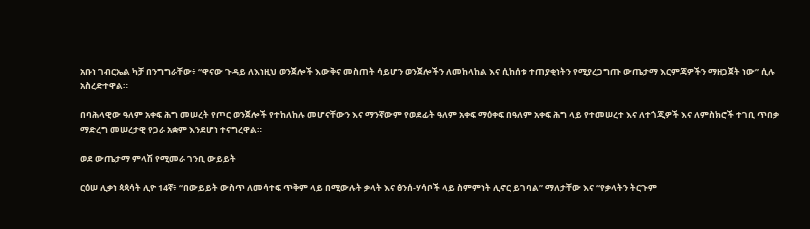አቡነ ገብርኤል ካቻ በንግግራቸው፥ “ዋናው ጉዳይ ለእነዚህ ወንጀሎች እውቅና መስጠት ሳይሆን ወንጀሎችን ለመከላከል እና ሲከሰቱ ተጠያቂነትን የሚያረጋግጡ ውጤታማ እርምጃዎችን ማዘጋጀት ነው” ሲሉ አስረድተዋል።

በባሕላዊው ዓለም አቀፍ ሕግ መሠረት የጦር ወንጀሎች የተከለከሉ መሆናቸውን እና ማንኛውም የወደፊት ዓለም አቀፍ ማዕቀፍ በዓለም አቀፍ ሕግ ላይ የተመሠረተ እና ለተጎጂዎች እና ለምስክሮች ተገቢ ጥበቃ ማድረግ መሠረታዊ የጋራ አቋም እንደሆነ ተናግረዋል።

ወደ ውጤታማ ምላሽ የሚመራ ገንቢ ውይይት

ርዕሠ ሊቃነ ጳጳሳት ሊዮ 14ኛ፥ “በውይይት ውስጥ ለመሳተፍ ጥቅም ላይ በሚውሉት ቃላት እና ፅንሰ-ሃሳቦች ላይ ስምምነት ሊኖር ይገባል” ማለታቸው እና “የቃላትን ትርጉም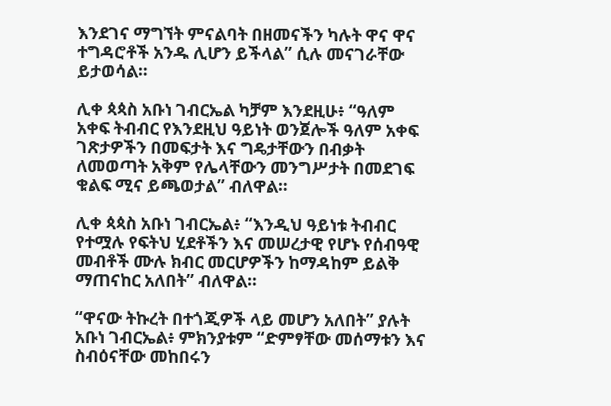እንደገና ማግኘት ምናልባት በዘመናችን ካሉት ዋና ዋና ተግዳሮቶች አንዱ ሊሆን ይችላል” ሲሉ መናገራቸው ይታወሳል።

ሊቀ ጳጳስ አቡነ ገብርኤል ካቻም እንደዚሁ፥ “ዓለም አቀፍ ትብብር የእንደዚህ ዓይነት ወንጀሎች ዓለም አቀፍ ገጽታዎችን በመፍታት እና ግዴታቸውን በብቃት ለመወጣት አቅም የሌላቸውን መንግሥታት በመደገፍ ቁልፍ ሚና ይጫወታል” ብለዋል።

ሊቀ ጳጳስ አቡነ ገብርኤል፥ “እንዲህ ዓይነቱ ትብብር የተሟሉ የፍትህ ሂደቶችን እና መሠረታዊ የሆኑ የሰብዓዊ መብቶች ሙሉ ክብር መርሆዎችን ከማዳከም ይልቅ ማጠናከር አለበት” ብለዋል።

“ዋናው ትኩረት በተጎጂዎች ላይ መሆን አለበት” ያሉት አቡነ ገብርኤል፥ ምክንያቱም “ድምፃቸው መሰማቱን እና ስብዕናቸው መከበሩን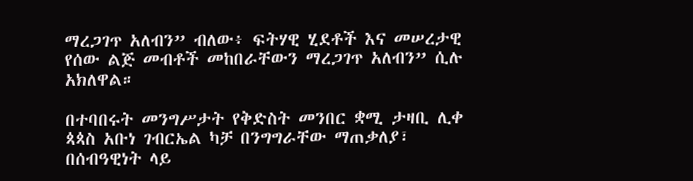ማረጋገጥ አለብን” ብለው፥ ፍትሃዊ ሂደቶች እና መሠረታዊ የሰው ልጅ መብቶች መከበራቸውን ማረጋገጥ አለብን” ሲሉ አክለዋል።

በተባበሩት መንግሥታት የቅድስት መንበር ቋሚ ታዛቢ ሊቀ ጳጳስ አቡነ ገብርኤል ካቻ በንግግራቸው ማጠቃለያ፣ በሰብዓዊነት ላይ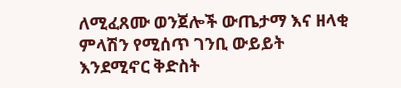ለሚፈጸሙ ወንጀሎች ውጤታማ እና ዘላቂ ምላሽን የሚሰጥ ገንቢ ውይይት እንደሚኖር ቅድስት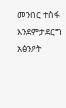መንበር ተስፋ እንደምታደርግ አፅንዖት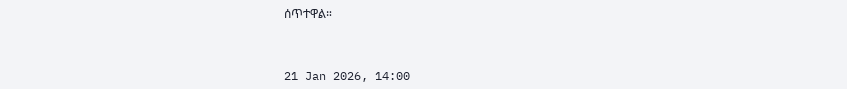ሰጥተዋል።



21 Jan 2026, 14:00